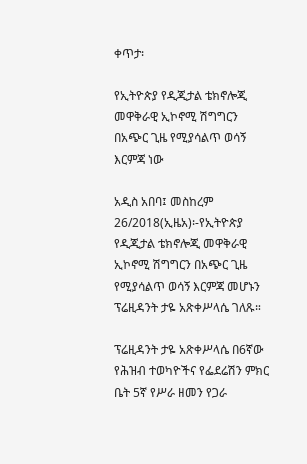ቀጥታ፡

የኢትዮጵያ የዲጂታል ቴክኖሎጂ መዋቅራዊ ኢኮኖሚ ሽግግርን በአጭር ጊዜ የሚያሳልጥ ወሳኝ እርምጃ ነው

አዲስ አበባ፤ መስከረም 26/2018(ኢዜአ)፡-የኢትዮጵያ የዲጂታል ቴክኖሎጂ መዋቅራዊ ኢኮኖሚ ሽግግርን በአጭር ጊዜ የሚያሳልጥ ወሳኝ እርምጃ መሆኑን ፕሬዚዳንት ታዬ አጽቀሥላሴ ገለጹ።

ፕሬዚዳንት ታዬ አጽቀሥላሴ በ6ኛው የሕዝብ ተወካዮችና የፌደሬሽን ምክር ቤት 5ኛ የሥራ ዘመን የጋራ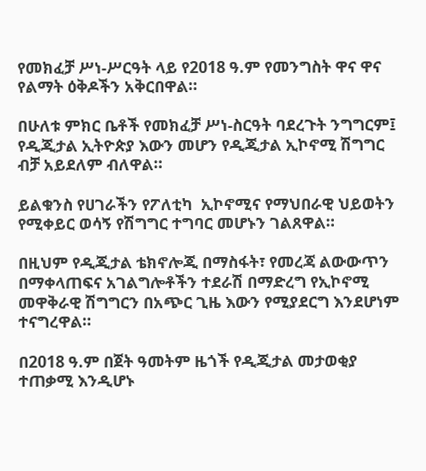የመክፈቻ ሥነ-ሥርዓት ላይ የ2018 ዓ.ም የመንግስት ዋና ዋና የልማት ዕቅዶችን አቅርበዋል።

በሁለቱ ምክር ቤቶች የመክፈቻ ሥነ-ስርዓት ባደረጉት ንግግርም፤ የዲጂታል ኢትዮጵያ እውን መሆን የዲጂታል ኢኮኖሚ ሽግግር ብቻ አይደለም ብለዋል።

ይልቁንስ የሀገራችን የፖለቲካ  ኢኮኖሚና የማህበራዊ ህይወትን የሚቀይር ወሳኝ የሽግግር ተግባር መሆኑን ገልጸዋል።

በዚህም የዲጂታል ቴክኖሎጂ በማስፋት፣ የመረጃ ልውውጥን በማቀላጠፍና አገልግሎቶችን ተደራሽ በማድረግ የኢኮኖሚ መዋቅራዊ ሽግግርን በአጭር ጊዜ እውን የሚያደርግ እንደሆነም ተናግረዋል።

በ2018 ዓ.ም በጀት ዓመትም ዜጎች የዲጂታል መታወቂያ ተጠቃሚ እንዲሆኑ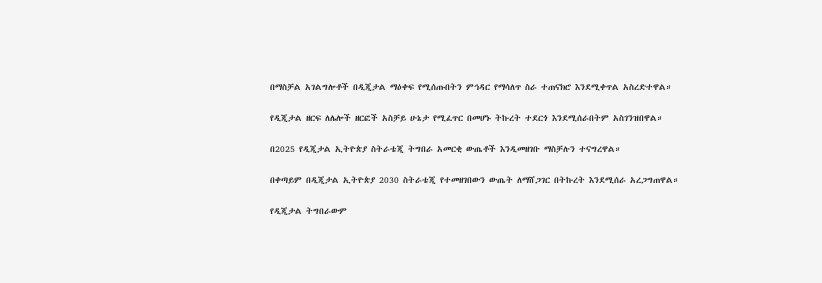በማስቻል አገልግሎቶች በዲጂታል ማዕቀፍ የሚሰጡበትን ምኅዳር የማሳለጥ ስራ ተጠናክሮ እንደሚቀጥል አስረድተዋል።

የዲጂታል ዘርፍ ለሌሎች ዘርፎች አስቻይ ሁኔታ የሚፈጥር በመሆኑ ትኩረት ተደርጎ እንደሚሰራበትም አስገንዝበዋል።

በ2025 የዲጂታል ኢትዮጵያ ስትራቴጂ ትግበራ አመርቂ ውጤቶች እንዲመዘገቡ ማስቻሉን ተናግረዋል።

በቀጣይም በዲጂታል ኢትዮጵያ 2030 ስትራቴጂ የተመዘገበውን ውጤት ለማሸጋገር በትኩረት እንደሚሰራ አረጋግጠዋል።

የዲጂታል ትግበራውም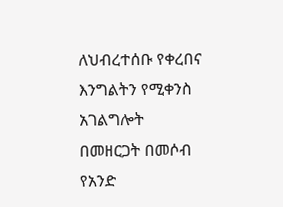ለህብረተሰቡ የቀረበና እንግልትን የሚቀንስ አገልግሎት በመዘርጋት በመሶብ የአንድ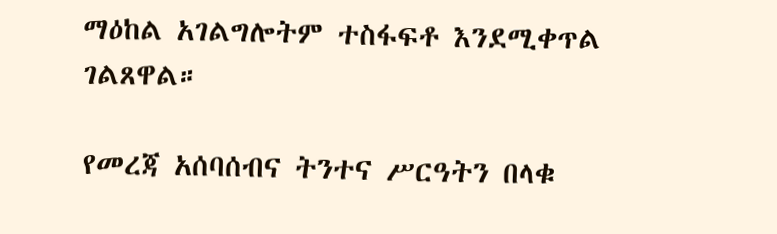ማዕከል አገልግሎትም ተስፋፍቶ እንደሚቀጥል ገልጸዋል።

የመረጃ አሰባሰብና ትንተና ሥርዓትን በላቁ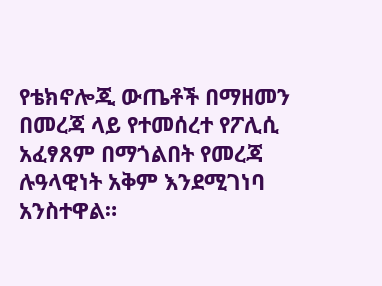የቴክኖሎጂ ውጤቶች በማዘመን በመረጃ ላይ የተመሰረተ የፖሊሲ አፈፃጸም በማጎልበት የመረጃ ሉዓላዊነት አቅም እንደሚገነባ አንስተዋል።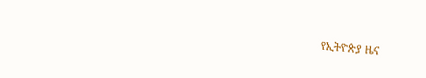የኢትዮጵያ ዜና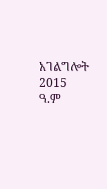አገልግሎት
2015
ዓ.ም